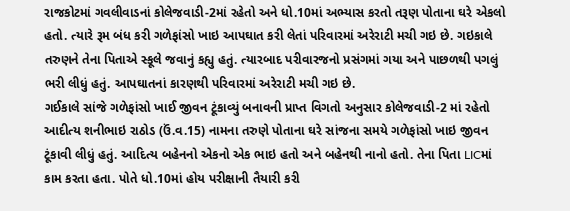રાજકોટમાં ગવલીવાડનાં કોલેજવાડી-2માં રહેતો અને ધો.10માં અભ્યાસ કરતો તરૂણ પોતાના ઘરે એકલો હતો. ત્યારે રૂમ બંધ કરી ગળેફાંસો ખાઇ આપઘાત કરી લેતાં પરિવારમાં અરેરાટી મચી ગઇ છે. ગઇકાલે તરુણને તેના પિતાએ સ્કૂલે જવાનું કહ્યુ હતું. ત્યારબાદ પરીવારજનો પ્રસંગમાં ગયા અને પાછળથી પગલું ભરી લીધું હતું. આપઘાતનાં કારણથી પરિવારમાં અરેરાટી મચી ગઇ છે.
ગઈકાલે સાંજે ગળેફાંસો ખાઈ જીવન ટૂંકાવ્યું બનાવની પ્રાપ્ત વિગતો અનુસાર કોલેજવાડી-2 માં રહેતો આદીત્ય શનીભાઇ રાઠોડ (ઉં.વ.15) નામના તરુણે પોતાના ઘરે સાંજના સમયે ગળેફાંસો ખાઇ જીવન ટૂંકાવી લીધું હતું. આદિત્ય બહેનનો એકનો એક ભાઇ હતો અને બહેનથી નાનો હતો. તેના પિતા LICમાં કામ કરતા હતા. પોતે ધો.10માં હોય પરીક્ષાની તૈયારી કરી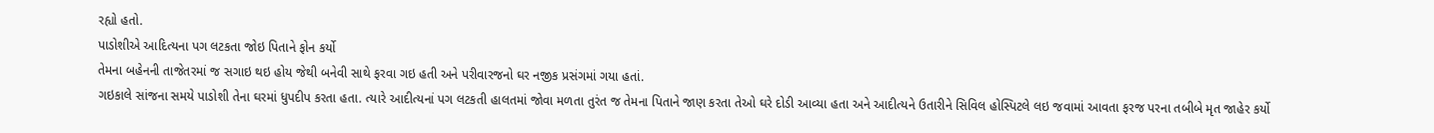રહ્યો હતો.
પાડોશીએ આદિત્યના પગ લટકતા જોઇ પિતાને ફોન કર્યો
તેમના બહેનની તાજેતરમાં જ સગાઇ થઇ હોય જેથી બનેવી સાથે ફરવા ગઇ હતી અને પરીવારજનો ઘર નજીક પ્રસંગમાં ગયા હતાં.
ગઇકાલે સાંજના સમયે પાડોશી તેના ઘરમાં ધુપદીપ કરતા હતા. ત્યારે આદીત્યનાં પગ લટકતી હાલતમાં જોવા મળતા તુરંત જ તેમના પિતાને જાણ કરતા તેઓ ઘરે દોડી આવ્યા હતા અને આદીત્યને ઉતારીને સિવિલ હોસ્પિટલે લઇ જવામાં આવતા ફરજ પરના તબીબે મૃત જાહેર કર્યો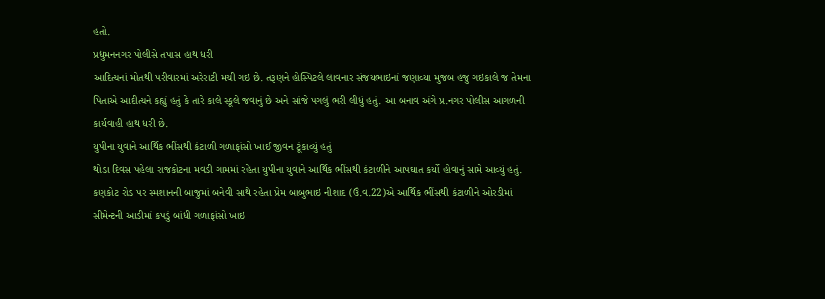હતો.
પ્રદ્યુમનનગર પોલીસે તપાસ હાથ ધરી
આદિત્યનાં મોતથી પરીવારમાં અરેરાટી મચી ગઇ છે. તરૂણને હોસ્પિટલે લાવનાર સંજયભાઇનાં જણાવ્યા મુજબ હજુ ગઇકાલે જ તેમના પિતાએ આદીત્યને કહ્યું હતું કે તારે કાલે સ્કૂલે જવાનું છે અને સાંજે પગલું ભરી લીધું હતું. આ બનાવ અંગે પ્ર.નગર પોલીસ આગળની કાર્યવાહી હાથ ધરી છે.
યુપીના યુવાને આર્થિક ભીંસથી કંટાળી ગળાફાંસો ખાઈ જીવન ટૂંકાવ્યું હતું
થોડા દિવસ પહેલા રાજકોટના મવડી ગામમાં રહેતા યુપીના યુવાને આર્થિક ભીંસથી કંટાળીને આપઘાત કર્યો હોવાનું સામે આવ્યું હતું. કણકોટ રોડ પર સ્મશાનની બાજુમાં બનેવી સાથે રહેતા પ્રેમ બાબુભાઇ નીશાદ (ઉં.વ.22)એ આર્થિક ભીંસથી કંટાળીને ઓરડીમાં સીમેન્ટની આડીમાં કપડું બાંધી ગળાફાંસો ખાઇ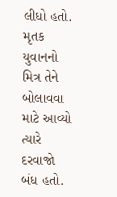લીધો હતો. મૃતક યુવાનનો મિત્ર તેને બોલાવવા માટે આવ્યો ત્યારે દરવાજો બંધ હતો.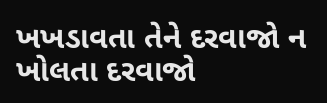ખખડાવતા તેને દરવાજો ન ખોલતા દરવાજો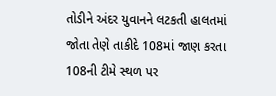તોડીને અંદર યુવાનને લટકતી હાલતમાં જોતા તેણે તાકીદે 108માં જાણ કરતા 108ની ટીમે સ્થળ પર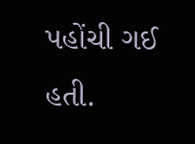પહોંચી ગઈ હતી.